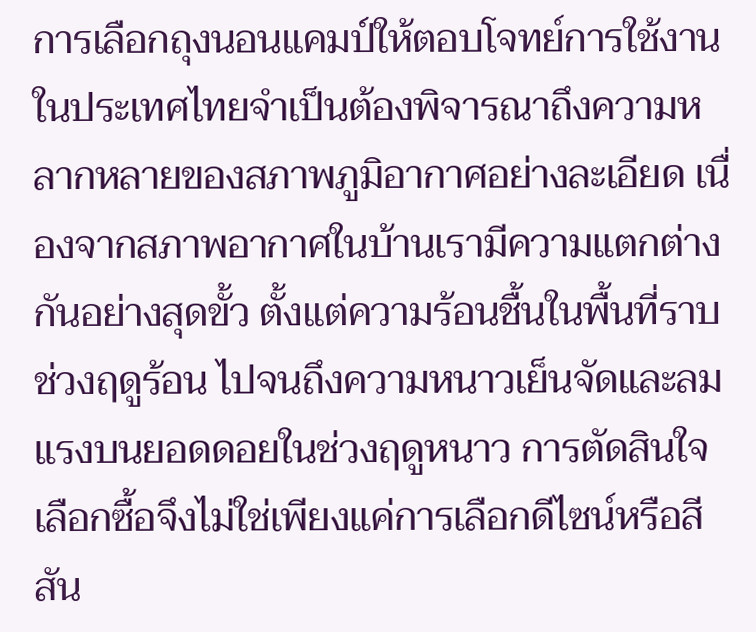การเลือกถุงนอนแคมป์ให้ตอบโจทย์การใช้งานในประเทศไทยจำเป็นต้องพิจารณาถึงความหลากหลายของสภาพภูมิอากาศอย่างละเอียด เนื่องจากสภาพอากาศในบ้านเรามีความแตกต่างกันอย่างสุดขั้ว ตั้งแต่ความร้อนชื้นในพื้นที่ราบช่วงฤดูร้อน ไปจนถึงความหนาวเย็นจัดและลมแรงบนยอดดอยในช่วงฤดูหนาว การตัดสินใจเลือกซื้อจึงไม่ใช่เพียงแค่การเลือกดีไซน์หรือสีสัน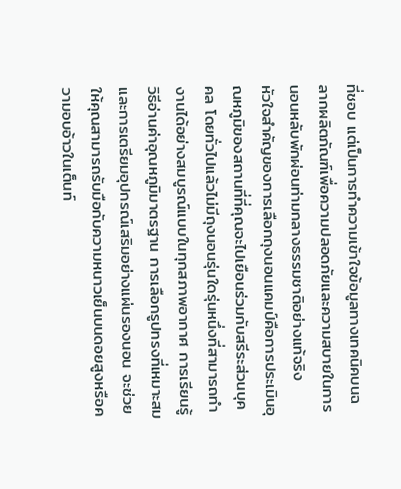ที่ชอบ แต่เป็นการทำความเข้าใจข้อมูลทางเทคนิคบนฉลากผลิตภัณฑ์เพื่อความปลอดภัยและความสบายในการนอนหลับพักผ่อนท่ามกลางธรรมชาติอย่างแท้จริง
หัวใจสำคัญของการเลือกถุงนอนแคมป์คือการประเมินอุณหภูมิของสถานที่ที่คุณจะไปเยือนร่วมกับสรีระส่วนบุคคล โดยทั่วไปแล้วไม่มีถุงนอนรุ่นใดรุ่นหนึ่งที่สามารถทำงานได้อย่างสมบูรณ์แบบในทุกสภาพอากาศ การเรียนรู้วิธีอ่านค่าอุณหภูมิมาตรฐาน การเลือกรูปทรงที่เหมาะสม และการเตรียมอุปกรณ์เสริมอย่างแผ่นรองนอน จะช่วยให้คุณสามารถรับมือกับความหนาวเย็นบนดอยสูงหรือความอบอ้าวในเต็นท์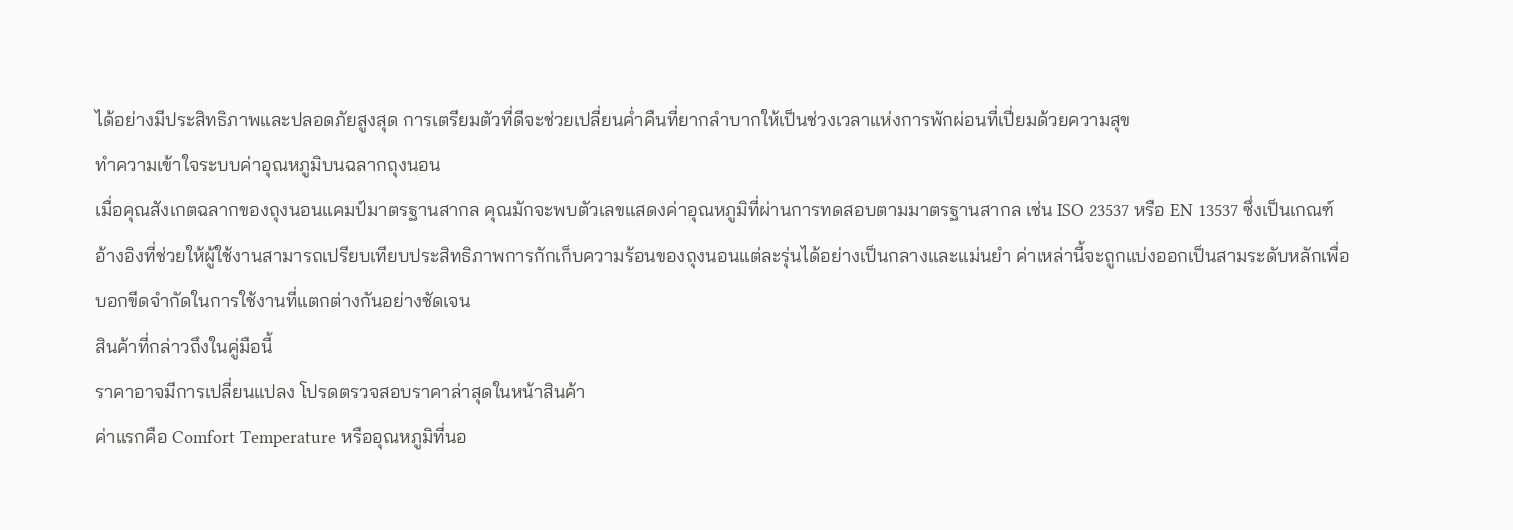ได้อย่างมีประสิทธิภาพและปลอดภัยสูงสุด การเตรียมตัวที่ดีจะช่วยเปลี่ยนค่ำคืนที่ยากลำบากให้เป็นช่วงเวลาแห่งการพักผ่อนที่เปี่ยมด้วยความสุข
ทำความเข้าใจระบบค่าอุณหภูมิบนฉลากถุงนอน
เมื่อคุณสังเกตฉลากของถุงนอนแคมป์มาตรฐานสากล คุณมักจะพบตัวเลขแสดงค่าอุณหภูมิที่ผ่านการทดสอบตามมาตรฐานสากล เช่น ISO 23537 หรือ EN 13537 ซึ่งเป็นเกณฑ์อ้างอิงที่ช่วยให้ผู้ใช้งานสามารถเปรียบเทียบประสิทธิภาพการกักเก็บความร้อนของถุงนอนแต่ละรุ่นได้อย่างเป็นกลางและแม่นยำ ค่าเหล่านี้จะถูกแบ่งออกเป็นสามระดับหลักเพื่อบอกขีดจำกัดในการใช้งานที่แตกต่างกันอย่างชัดเจน
สินค้าที่กล่าวถึงในคู่มือนี้
ราคาอาจมีการเปลี่ยนแปลง โปรดตรวจสอบราคาล่าสุดในหน้าสินค้า
ค่าแรกคือ Comfort Temperature หรืออุณหภูมิที่นอ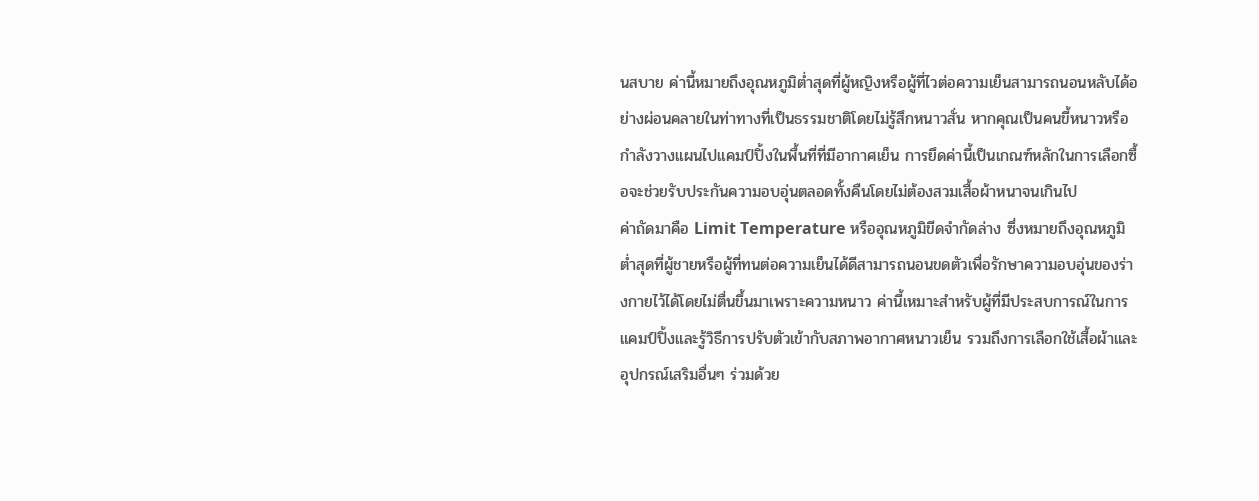นสบาย ค่านี้หมายถึงอุณหภูมิต่ำสุดที่ผู้หญิงหรือผู้ที่ไวต่อความเย็นสามารถนอนหลับได้อย่างผ่อนคลายในท่าทางที่เป็นธรรมชาติโดยไม่รู้สึกหนาวสั่น หากคุณเป็นคนขี้หนาวหรือกำลังวางแผนไปแคมป์ปิ้งในพื้นที่ที่มีอากาศเย็น การยึดค่านี้เป็นเกณฑ์หลักในการเลือกซื้อจะช่วยรับประกันความอบอุ่นตลอดทั้งคืนโดยไม่ต้องสวมเสื้อผ้าหนาจนเกินไป
ค่าถัดมาคือ Limit Temperature หรืออุณหภูมิขีดจำกัดล่าง ซึ่งหมายถึงอุณหภูมิต่ำสุดที่ผู้ชายหรือผู้ที่ทนต่อความเย็นได้ดีสามารถนอนขดตัวเพื่อรักษาความอบอุ่นของร่างกายไว้ได้โดยไม่ตื่นขึ้นมาเพราะความหนาว ค่านี้เหมาะสำหรับผู้ที่มีประสบการณ์ในการแคมป์ปิ้งและรู้วิธีการปรับตัวเข้ากับสภาพอากาศหนาวเย็น รวมถึงการเลือกใช้เสื้อผ้าและอุปกรณ์เสริมอื่นๆ ร่วมด้วย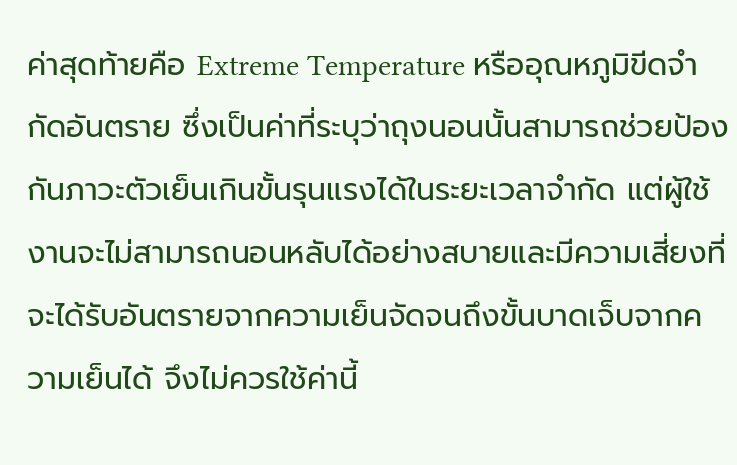ค่าสุดท้ายคือ Extreme Temperature หรืออุณหภูมิขีดจำกัดอันตราย ซึ่งเป็นค่าที่ระบุว่าถุงนอนนั้นสามารถช่วยป้องกันภาวะตัวเย็นเกินขั้นรุนแรงได้ในระยะเวลาจำกัด แต่ผู้ใช้งานจะไม่สามารถนอนหลับได้อย่างสบายและมีความเสี่ยงที่จะได้รับอันตรายจากความเย็นจัดจนถึงขั้นบาดเจ็บจากความเย็นได้ จึงไม่ควรใช้ค่านี้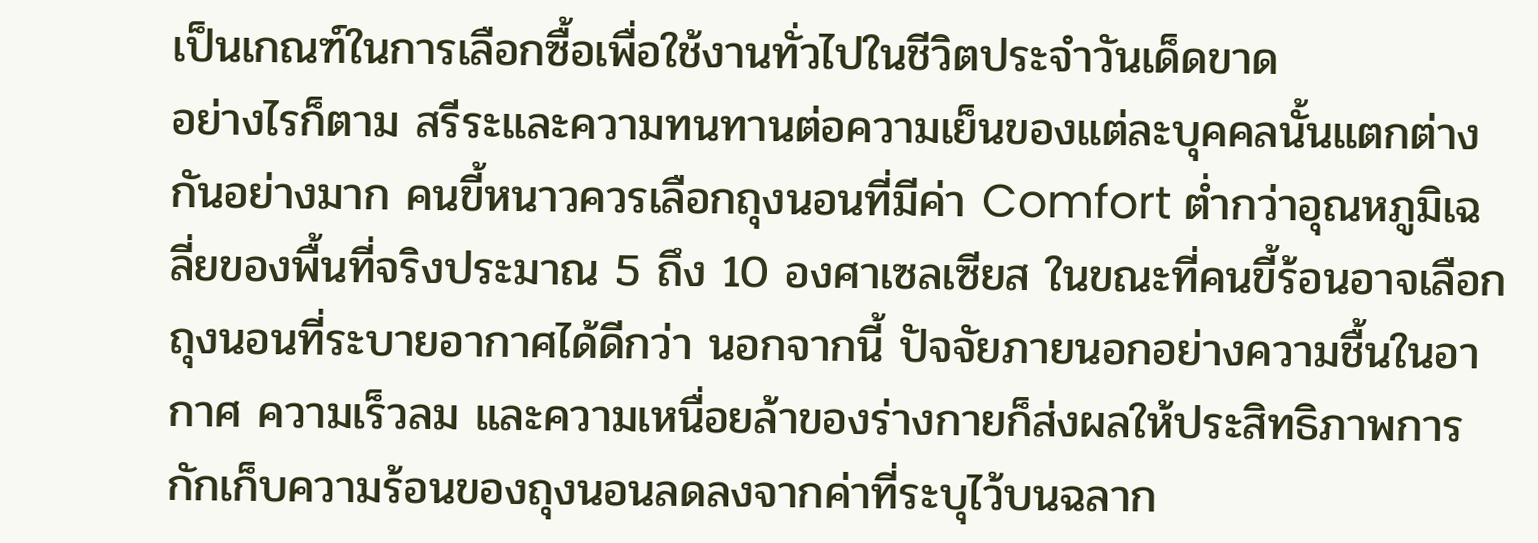เป็นเกณฑ์ในการเลือกซื้อเพื่อใช้งานทั่วไปในชีวิตประจำวันเด็ดขาด
อย่างไรก็ตาม สรีระและความทนทานต่อความเย็นของแต่ละบุคคลนั้นแตกต่างกันอย่างมาก คนขี้หนาวควรเลือกถุงนอนที่มีค่า Comfort ต่ำกว่าอุณหภูมิเฉลี่ยของพื้นที่จริงประมาณ 5 ถึง 10 องศาเซลเซียส ในขณะที่คนขี้ร้อนอาจเลือกถุงนอนที่ระบายอากาศได้ดีกว่า นอกจากนี้ ปัจจัยภายนอกอย่างความชื้นในอากาศ ความเร็วลม และความเหนื่อยล้าของร่างกายก็ส่งผลให้ประสิทธิภาพการกักเก็บความร้อนของถุงนอนลดลงจากค่าที่ระบุไว้บนฉลาก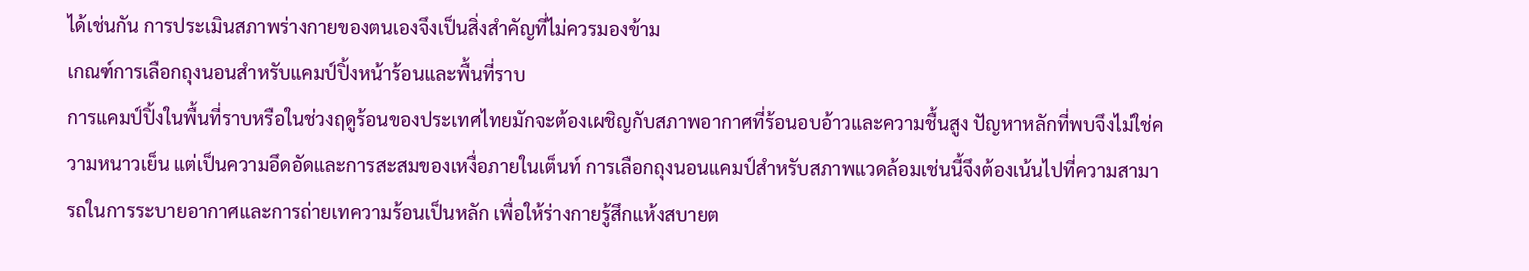ได้เช่นกัน การประเมินสภาพร่างกายของตนเองจึงเป็นสิ่งสำคัญที่ไม่ควรมองข้าม
เกณฑ์การเลือกถุงนอนสำหรับแคมป์ปิ้งหน้าร้อนและพื้นที่ราบ
การแคมป์ปิ้งในพื้นที่ราบหรือในช่วงฤดูร้อนของประเทศไทยมักจะต้องเผชิญกับสภาพอากาศที่ร้อนอบอ้าวและความชื้นสูง ปัญหาหลักที่พบจึงไม่ใช่ความหนาวเย็น แต่เป็นความอึดอัดและการสะสมของเหงื่อภายในเต็นท์ การเลือกถุงนอนแคมป์สำหรับสภาพแวดล้อมเช่นนี้จึงต้องเน้นไปที่ความสามารถในการระบายอากาศและการถ่ายเทความร้อนเป็นหลัก เพื่อให้ร่างกายรู้สึกแห้งสบายต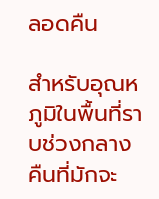ลอดคืน

สำหรับอุณหภูมิในพื้นที่ราบช่วงกลางคืนที่มักจะ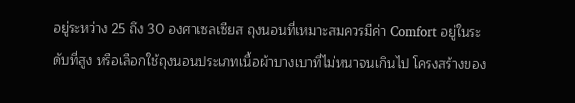อยู่ระหว่าง 25 ถึง 30 องศาเซลเซียส ถุงนอนที่เหมาะสมควรมีค่า Comfort อยู่ในระดับที่สูง หรือเลือกใช้ถุงนอนประเภทเนื้อผ้าบางเบาที่ไม่หนาจนเกินไป โครงสร้างของ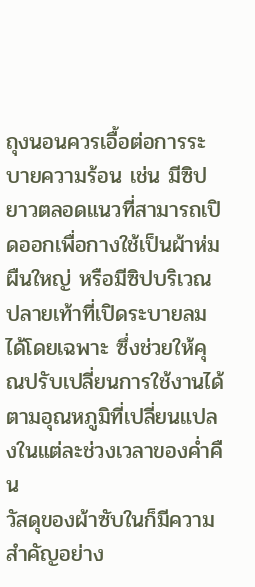ถุงนอนควรเอื้อต่อการระบายความร้อน เช่น มีซิปยาวตลอดแนวที่สามารถเปิดออกเพื่อกางใช้เป็นผ้าห่มผืนใหญ่ หรือมีซิปบริเวณปลายเท้าที่เปิดระบายลมได้โดยเฉพาะ ซึ่งช่วยให้คุณปรับเปลี่ยนการใช้งานได้ตามอุณหภูมิที่เปลี่ยนแปลงในแต่ละช่วงเวลาของค่ำคืน
วัสดุของผ้าซับในก็มีความสำคัญอย่าง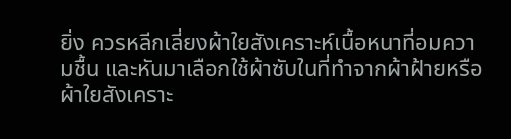ยิ่ง ควรหลีกเลี่ยงผ้าใยสังเคราะห์เนื้อหนาที่อมความชื้น และหันมาเลือกใช้ผ้าซับในที่ทำจากผ้าฝ้ายหรือผ้าใยสังเคราะ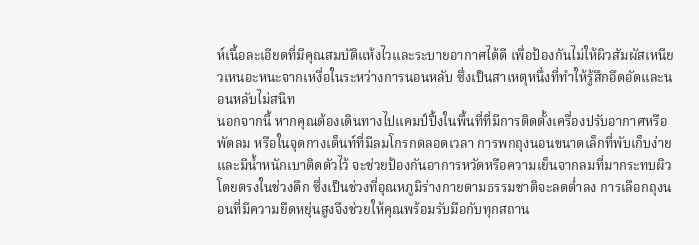ห์เนื้อละเอียดที่มีคุณสมบัติแห้งไวและระบายอากาศได้ดี เพื่อป้องกันไม่ให้ผิวสัมผัสเหนียวเหนอะหนะจากเหงื่อในระหว่างการนอนหลับ ซึ่งเป็นสาเหตุหนึ่งที่ทำให้รู้สึกอึดอัดและนอนหลับไม่สนิท
นอกจากนี้ หากคุณต้องเดินทางไปแคมป์ปิ้งในพื้นที่ที่มีการติดตั้งเครื่องปรับอากาศหรือพัดลม หรือในจุดกางเต็นท์ที่มีลมโกรกตลอดเวลา การพกถุงนอนขนาดเล็กที่พับเก็บง่ายและมีน้ำหนักเบาติดตัวไว้ จะช่วยป้องกันอาการหวัดหรือความเย็นจากลมที่มากระทบผิวโดยตรงในช่วงดึก ซึ่งเป็นช่วงที่อุณหภูมิร่างกายตามธรรมชาติจะลดต่ำลง การเลือกถุงนอนที่มีความยืดหยุ่นสูงจึงช่วยให้คุณพร้อมรับมือกับทุกสถาน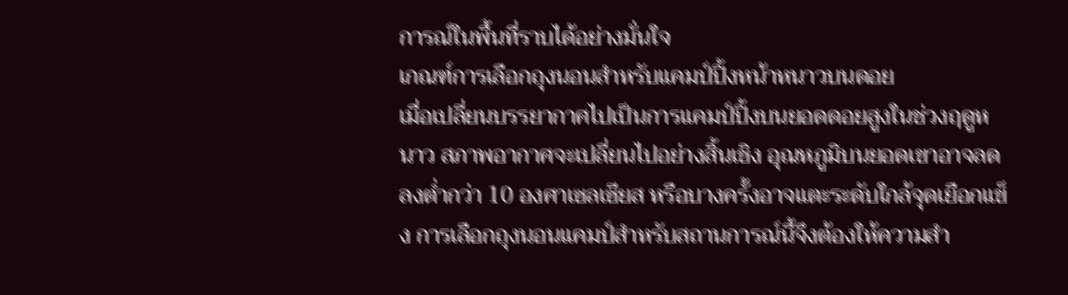การณ์ในพื้นที่ราบได้อย่างมั่นใจ
เกณฑ์การเลือกถุงนอนสำหรับแคมป์ปิ้งหน้าหนาวบนดอย
เมื่อเปลี่ยนบรรยากาศไปเป็นการแคมป์ปิ้งบนยอดดอยสูงในช่วงฤดูหนาว สภาพอากาศจะเปลี่ยนไปอย่างสิ้นเชิง อุณหภูมิบนยอดเขาอาจลดลงต่ำกว่า 10 องศาเซลเซียส หรือบางครั้งอาจแตะระดับใกล้จุดเยือกแข็ง การเลือกถุงนอนแคมป์สำหรับสถานการณ์นี้จึงต้องให้ความสำ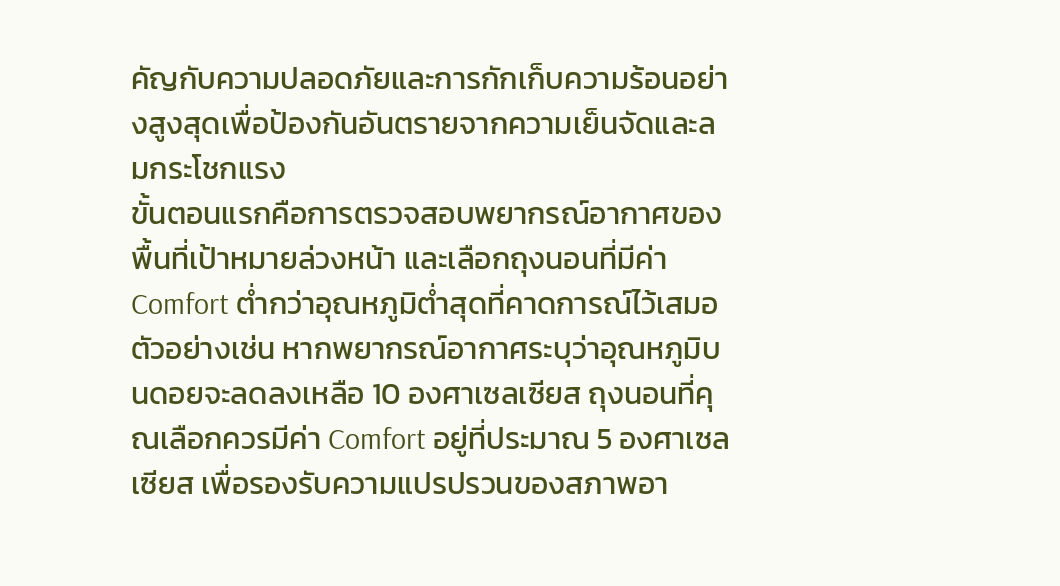คัญกับความปลอดภัยและการกักเก็บความร้อนอย่างสูงสุดเพื่อป้องกันอันตรายจากความเย็นจัดและลมกระโชกแรง
ขั้นตอนแรกคือการตรวจสอบพยากรณ์อากาศของพื้นที่เป้าหมายล่วงหน้า และเลือกถุงนอนที่มีค่า Comfort ต่ำกว่าอุณหภูมิต่ำสุดที่คาดการณ์ไว้เสมอ ตัวอย่างเช่น หากพยากรณ์อากาศระบุว่าอุณหภูมิบนดอยจะลดลงเหลือ 10 องศาเซลเซียส ถุงนอนที่คุณเลือกควรมีค่า Comfort อยู่ที่ประมาณ 5 องศาเซลเซียส เพื่อรองรับความแปรปรวนของสภาพอา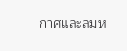กาศและลมห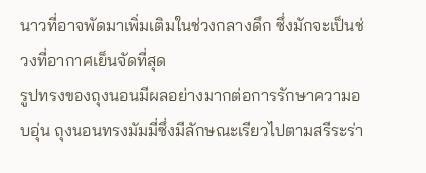นาวที่อาจพัดมาเพิ่มเติมในช่วงกลางดึก ซึ่งมักจะเป็นช่วงที่อากาศเย็นจัดที่สุด
รูปทรงของถุงนอนมีผลอย่างมากต่อการรักษาความอบอุ่น ถุงนอนทรงมัมมี่ซึ่งมีลักษณะเรียวไปตามสรีระร่า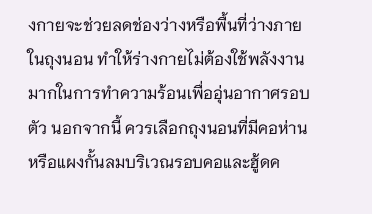งกายจะช่วยลดช่องว่างหรือพื้นที่ว่างภายในถุงนอน ทำให้ร่างกายไม่ต้องใช้พลังงานมากในการทำความร้อนเพื่ออุ่นอากาศรอบตัว นอกจากนี้ ควรเลือกถุงนอนที่มีคอห่านหรือแผงกั้นลมบริเวณรอบคอและฮู้ดค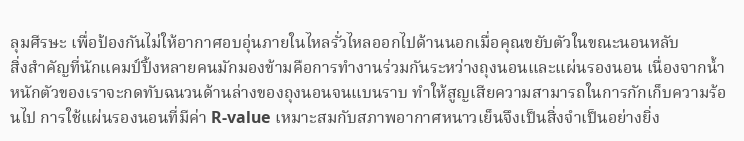ลุมศีรษะ เพื่อป้องกันไม่ให้อากาศอบอุ่นภายในไหลรั่วไหลออกไปด้านนอกเมื่อคุณขยับตัวในขณะนอนหลับ
สิ่งสำคัญที่นักแคมป์ปิ้งหลายคนมักมองข้ามคือการทำงานร่วมกันระหว่างถุงนอนและแผ่นรองนอน เนื่องจากน้ำหนักตัวของเราจะกดทับฉนวนด้านล่างของถุงนอนจนแบนราบ ทำให้สูญเสียความสามารถในการกักเก็บความร้อนไป การใช้แผ่นรองนอนที่มีค่า R-value เหมาะสมกับสภาพอากาศหนาวเย็นจึงเป็นสิ่งจำเป็นอย่างยิ่ง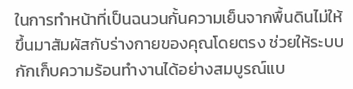ในการทำหน้าที่เป็นฉนวนกั้นความเย็นจากพื้นดินไม่ให้ขึ้นมาสัมผัสกับร่างกายของคุณโดยตรง ช่วยให้ระบบกักเก็บความร้อนทำงานได้อย่างสมบูรณ์แบ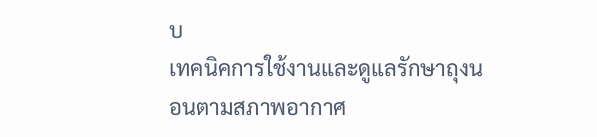บ
เทคนิคการใช้งานและดูแลรักษาถุงนอนตามสภาพอากาศ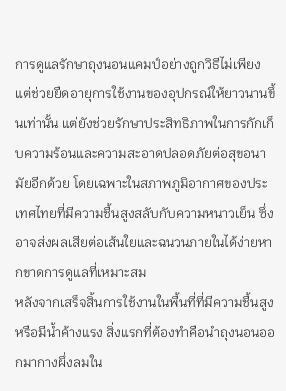การดูแลรักษาถุงนอนแคมป์อย่างถูกวิธีไม่เพียงแต่ช่วยยืดอายุการใช้งานของอุปกรณ์ให้ยาวนานขึ้นเท่านั้น แต่ยังช่วยรักษาประสิทธิภาพในการกักเก็บความร้อนและความสะอาดปลอดภัยต่อสุขอนามัยอีกด้วย โดยเฉพาะในสภาพภูมิอากาศของประเทศไทยที่มีความชื้นสูงสลับกับความหนาวเย็น ซึ่งอาจส่งผลเสียต่อเส้นใยและฉนวนภายในได้ง่ายหากขาดการดูแลที่เหมาะสม
หลังจากเสร็จสิ้นการใช้งานในพื้นที่ที่มีความชื้นสูงหรือมีน้ำค้างแรง สิ่งแรกที่ต้องทำคือนำถุงนอนออกมากางผึ่งลมใน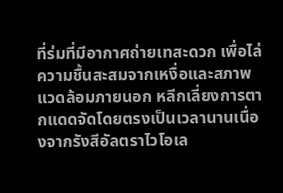ที่ร่มที่มีอากาศถ่ายเทสะดวก เพื่อไล่ความชื้นสะสมจากเหงื่อและสภาพแวดล้อมภายนอก หลีกเลี่ยงการตากแดดจัดโดยตรงเป็นเวลานานเนื่องจากรังสีอัลตราไวโอเล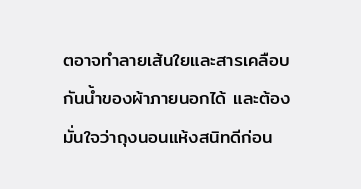ตอาจทำลายเส้นใยและสารเคลือบกันน้ำของผ้าภายนอกได้ และต้องมั่นใจว่าถุงนอนแห้งสนิทดีก่อน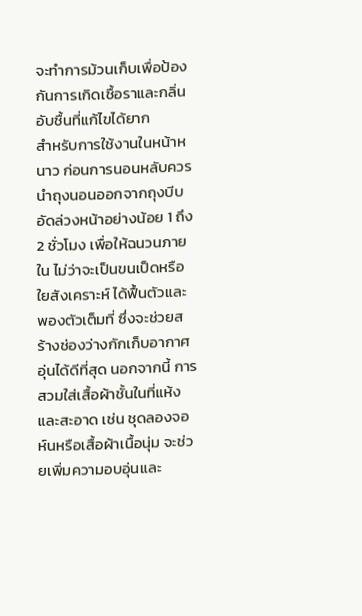จะทำการม้วนเก็บเพื่อป้องกันการเกิดเชื้อราและกลิ่นอับชื้นที่แก้ไขได้ยาก
สำหรับการใช้งานในหน้าหนาว ก่อนการนอนหลับควรนำถุงนอนออกจากถุงบีบอัดล่วงหน้าอย่างน้อย 1 ถึง 2 ชั่วโมง เพื่อให้ฉนวนภายใน ไม่ว่าจะเป็นขนเป็ดหรือใยสังเคราะห์ ได้ฟื้นตัวและพองตัวเต็มที่ ซึ่งจะช่วยสร้างช่องว่างกักเก็บอากาศอุ่นได้ดีที่สุด นอกจากนี้ การสวมใส่เสื้อผ้าชั้นในที่แห้งและสะอาด เช่น ชุดลองจอห์นหรือเสื้อผ้าเนื้อนุ่ม จะช่วยเพิ่มความอบอุ่นและ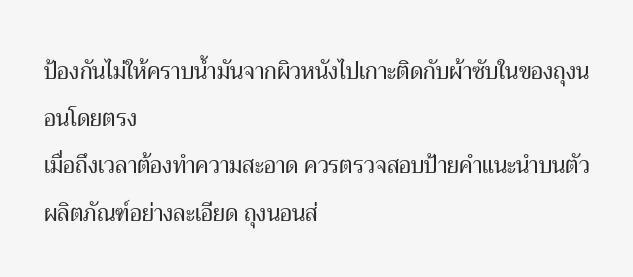ป้องกันไม่ให้คราบน้ำมันจากผิวหนังไปเกาะติดกับผ้าซับในของถุงนอนโดยตรง
เมื่อถึงเวลาต้องทำความสะอาด ควรตรวจสอบป้ายคำแนะนำบนตัวผลิตภัณฑ์อย่างละเอียด ถุงนอนส่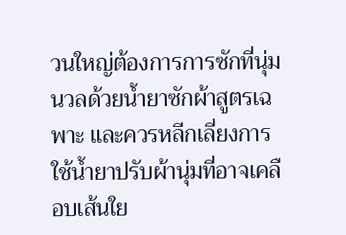วนใหญ่ต้องการการซักที่นุ่มนวลด้วยน้ำยาซักผ้าสูตรเฉพาะ และควรหลีกเลี่ยงการใช้น้ำยาปรับผ้านุ่มที่อาจเคลือบเส้นใย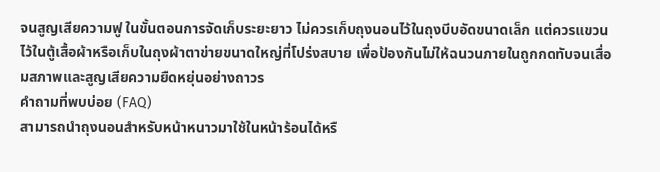จนสูญเสียความฟู ในขั้นตอนการจัดเก็บระยะยาว ไม่ควรเก็บถุงนอนไว้ในถุงบีบอัดขนาดเล็ก แต่ควรแขวนไว้ในตู้เสื้อผ้าหรือเก็บในถุงผ้าตาข่ายขนาดใหญ่ที่โปร่งสบาย เพื่อป้องกันไม่ให้ฉนวนภายในถูกกดทับจนเสื่อมสภาพและสูญเสียความยืดหยุ่นอย่างถาวร
คำถามที่พบบ่อย (FAQ)
สามารถนำถุงนอนสำหรับหน้าหนาวมาใช้ในหน้าร้อนได้หรื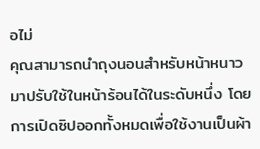อไม่
คุณสามารถนำถุงนอนสำหรับหน้าหนาวมาปรับใช้ในหน้าร้อนได้ในระดับหนึ่ง โดยการเปิดซิปออกทั้งหมดเพื่อใช้งานเป็นผ้า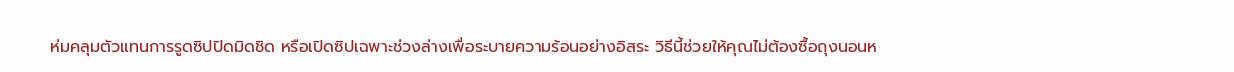ห่มคลุมตัวแทนการรูดซิปปิดมิดชิด หรือเปิดซิปเฉพาะช่วงล่างเพื่อระบายความร้อนอย่างอิสระ วิธีนี้ช่วยให้คุณไม่ต้องซื้อถุงนอนห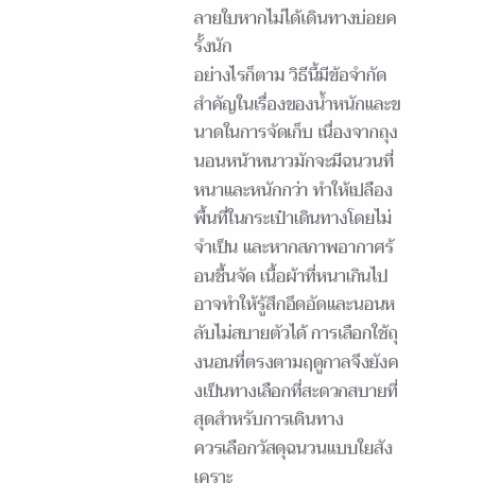ลายใบหากไม่ได้เดินทางบ่อยครั้งนัก
อย่างไรก็ตาม วิธีนี้มีข้อจำกัดสำคัญในเรื่องของน้ำหนักและขนาดในการจัดเก็บ เนื่องจากถุงนอนหน้าหนาวมักจะมีฉนวนที่หนาและหนักกว่า ทำให้เปลืองพื้นที่ในกระเป๋าเดินทางโดยไม่จำเป็น และหากสภาพอากาศร้อนชื้นจัด เนื้อผ้าที่หนาเกินไปอาจทำให้รู้สึกอึดอัดและนอนหลับไม่สบายตัวได้ การเลือกใช้ถุงนอนที่ตรงตามฤดูกาลจึงยังคงเป็นทางเลือกที่สะดวกสบายที่สุดสำหรับการเดินทาง
ควรเลือกวัสดุฉนวนแบบใยสังเคราะ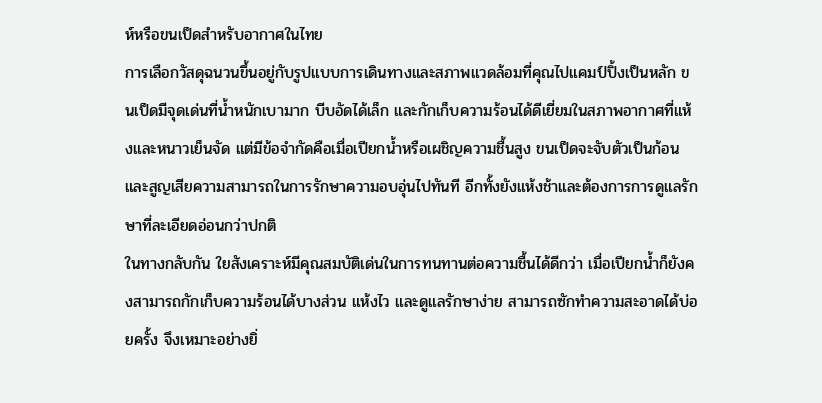ห์หรือขนเป็ดสำหรับอากาศในไทย
การเลือกวัสดุฉนวนขึ้นอยู่กับรูปแบบการเดินทางและสภาพแวดล้อมที่คุณไปแคมป์ปิ้งเป็นหลัก ขนเป็ดมีจุดเด่นที่น้ำหนักเบามาก บีบอัดได้เล็ก และกักเก็บความร้อนได้ดีเยี่ยมในสภาพอากาศที่แห้งและหนาวเย็นจัด แต่มีข้อจำกัดคือเมื่อเปียกน้ำหรือเผชิญความชื้นสูง ขนเป็ดจะจับตัวเป็นก้อนและสูญเสียความสามารถในการรักษาความอบอุ่นไปทันที อีกทั้งยังแห้งช้าและต้องการการดูแลรักษาที่ละเอียดอ่อนกว่าปกติ
ในทางกลับกัน ใยสังเคราะห์มีคุณสมบัติเด่นในการทนทานต่อความชื้นได้ดีกว่า เมื่อเปียกน้ำก็ยังคงสามารถกักเก็บความร้อนได้บางส่วน แห้งไว และดูแลรักษาง่าย สามารถซักทำความสะอาดได้บ่อยครั้ง จึงเหมาะอย่างยิ่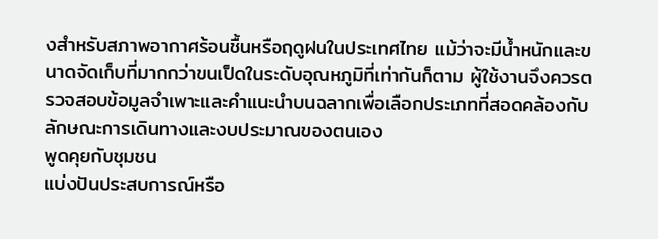งสำหรับสภาพอากาศร้อนชื้นหรือฤดูฝนในประเทศไทย แม้ว่าจะมีน้ำหนักและขนาดจัดเก็บที่มากกว่าขนเป็ดในระดับอุณหภูมิที่เท่ากันก็ตาม ผู้ใช้งานจึงควรตรวจสอบข้อมูลจำเพาะและคำแนะนำบนฉลากเพื่อเลือกประเภทที่สอดคล้องกับลักษณะการเดินทางและงบประมาณของตนเอง
พูดคุยกับชุมชน
แบ่งปันประสบการณ์หรือ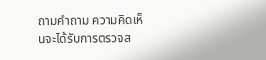ถามคำถาม ความคิดเห็นจะได้รับการตรวจส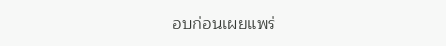อบก่อนเผยแพร่